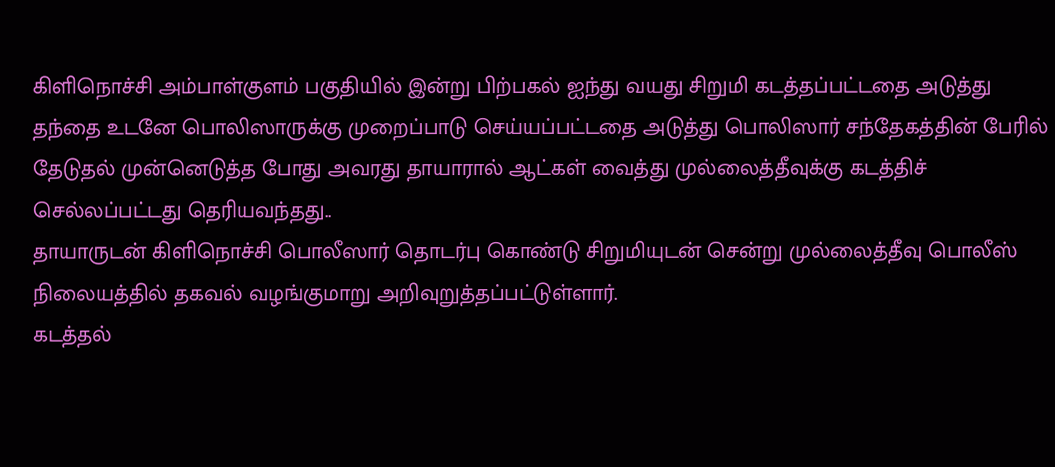கிளிநொச்சி அம்பாள்குளம் பகுதியில் இன்று பிற்பகல் ஐந்து வயது சிறுமி கடத்தப்பட்டதை அடுத்து தந்தை உடனே பொலிஸாருக்கு முறைப்பாடு செய்யப்பட்டதை அடுத்து பொலிஸார் சந்தேகத்தின் பேரில் தேடுதல் முன்னெடுத்த போது அவரது தாயாரால் ஆட்கள் வைத்து முல்லைத்தீவுக்கு கடத்திச் செல்லப்பட்டது தெரியவந்தது..
தாயாருடன் கிளிநொச்சி பொலீஸார் தொடர்பு கொண்டு சிறுமியுடன் சென்று முல்லைத்தீவு பொலீஸ் நிலையத்தில் தகவல் வழங்குமாறு அறிவுறுத்தப்பட்டுள்ளார்.
கடத்தல்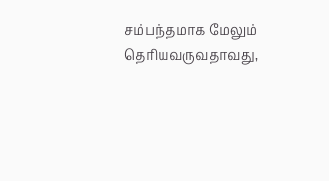சம்பந்தமாக மேலும் தெரியவருவதாவது,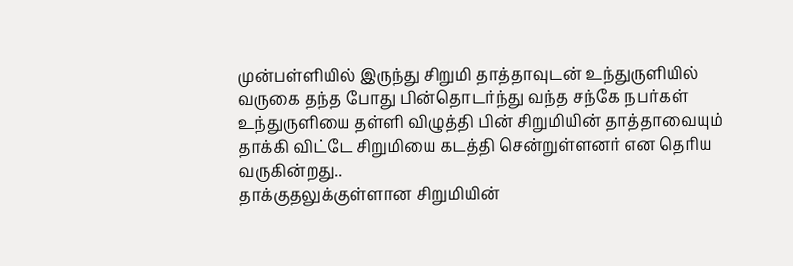முன்பள்ளியில் இருந்து சிறுமி தாத்தாவுடன் உந்துருளியில் வருகை தந்த போது பின்தொடர்ந்து வந்த சந்கே நபர்கள் உந்துருளியை தள்ளி விழுத்தி பின் சிறுமியின் தாத்தாவையும் தாக்கி விட்டே சிறுமியை கடத்தி சென்றுள்ளனர் என தெரிய வருகின்றது..
தாக்குதலுக்குள்ளான சிறுமியின்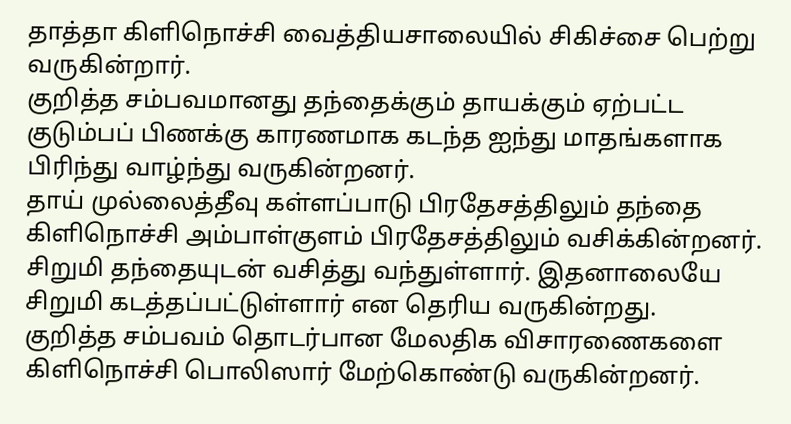தாத்தா கிளிநொச்சி வைத்தியசாலையில் சிகிச்சை பெற்று வருகின்றார்.
குறித்த சம்பவமானது தந்தைக்கும் தாயக்கும் ஏற்பட்ட குடும்பப் பிணக்கு காரணமாக கடந்த ஐந்து மாதங்களாக பிரிந்து வாழ்ந்து வருகின்றனர்.
தாய் முல்லைத்தீவு கள்ளப்பாடு பிரதேசத்திலும் தந்தை கிளிநொச்சி அம்பாள்குளம் பிரதேசத்திலும் வசிக்கின்றனர். சிறுமி தந்தையுடன் வசித்து வந்துள்ளார். இதனாலையே சிறுமி கடத்தப்பட்டுள்ளார் என தெரிய வருகின்றது.
குறித்த சம்பவம் தொடர்பான மேலதிக விசாரணைகளை கிளிநொச்சி பொலிஸார் மேற்கொண்டு வருகின்றனர்.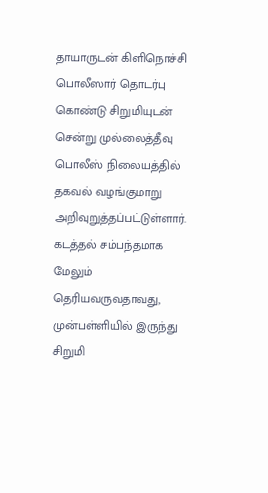தாயாருடன் கிளிநொச்சி பொலீஸார் தொடர்பு கொண்டு சிறுமியுடன் சென்று முல்லைத்தீவு பொலீஸ் நிலையத்தில் தகவல் வழங்குமாறு அறிவுறுத்தப்பட்டுள்ளார்.
கடத்தல் சம்பந்தமாக மேலும் தெரியவருவதாவது,
முன்பள்ளியில் இருந்து சிறுமி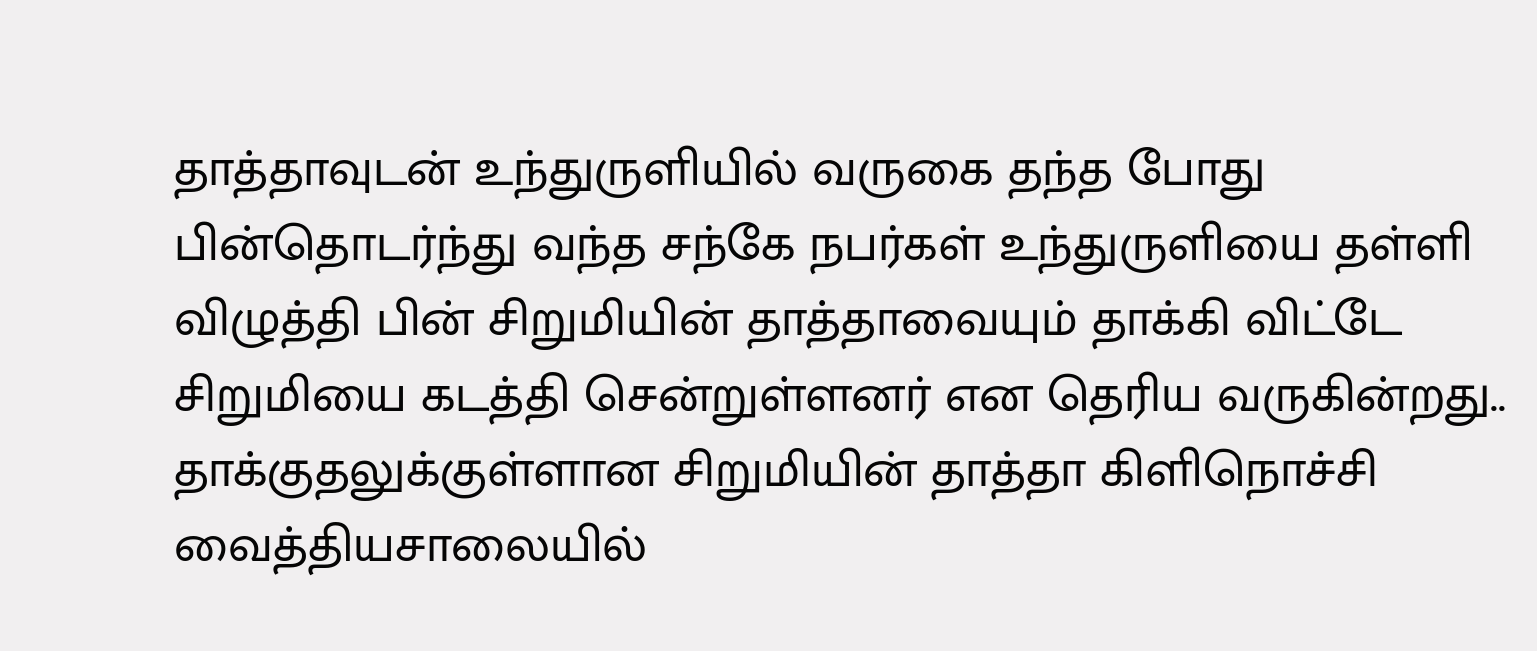தாத்தாவுடன் உந்துருளியில் வருகை தந்த போது பின்தொடர்ந்து வந்த சந்கே நபர்கள் உந்துருளியை தள்ளி விழுத்தி பின் சிறுமியின் தாத்தாவையும் தாக்கி விட்டே சிறுமியை கடத்தி சென்றுள்ளனர் என தெரிய வருகின்றது..
தாக்குதலுக்குள்ளான சிறுமியின் தாத்தா கிளிநொச்சி வைத்தியசாலையில்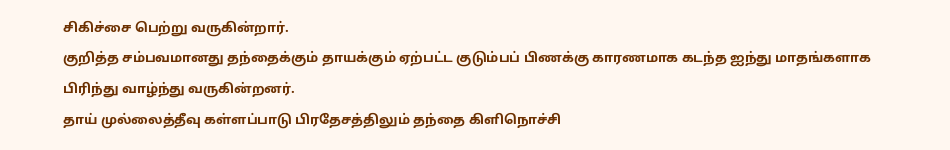சிகிச்சை பெற்று வருகின்றார்.
குறித்த சம்பவமானது தந்தைக்கும் தாயக்கும் ஏற்பட்ட குடும்பப் பிணக்கு காரணமாக கடந்த ஐந்து மாதங்களாக பிரிந்து வாழ்ந்து வருகின்றனர்.
தாய் முல்லைத்தீவு கள்ளப்பாடு பிரதேசத்திலும் தந்தை கிளிநொச்சி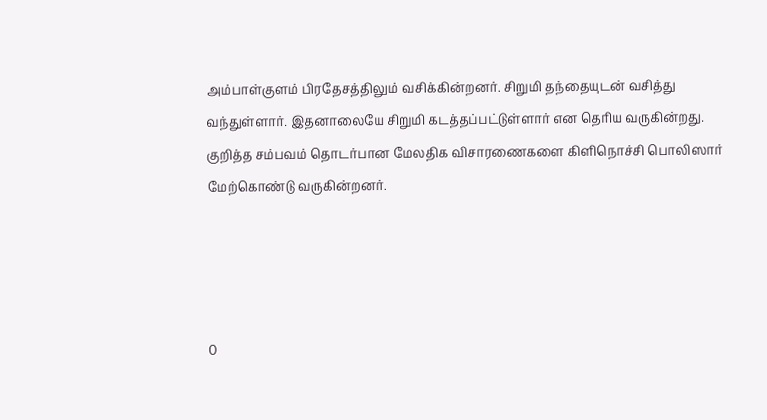அம்பாள்குளம் பிரதேசத்திலும் வசிக்கின்றனர். சிறுமி தந்தையுடன் வசித்து வந்துள்ளார். இதனாலையே சிறுமி கடத்தப்பட்டுள்ளார் என தெரிய வருகின்றது.
குறித்த சம்பவம் தொடர்பான மேலதிக விசாரணைகளை கிளிநொச்சி பொலிஸார் மேற்கொண்டு வருகின்றனர்.




0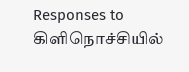Responses to கிளிநொச்சியில்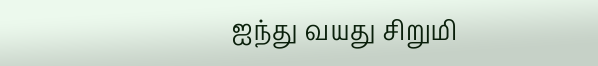ஐந்து வயது சிறுமி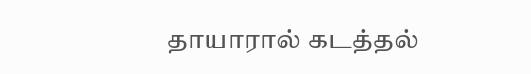தாயாரால் கடத்தல்